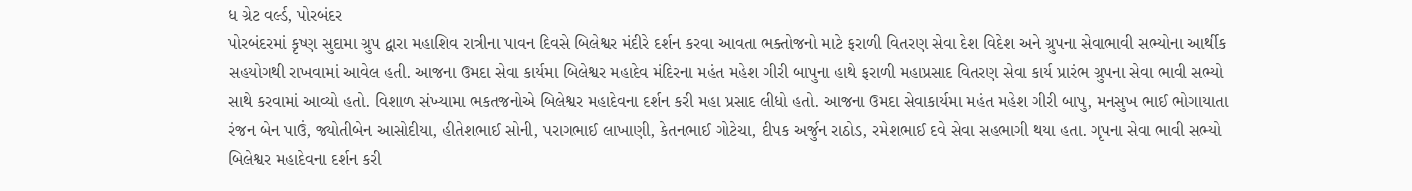ધ ગ્રેટ વર્લ્ડ, પોરબંદર
પોરબંદરમાં કૃષ્ણ સુદામા ગ્રુપ દ્વારા મહાશિવ રાત્રીના પાવન દિવસે બિલેશ્વર મંદીરે દર્શન કરવા આવતા ભક્તોજનો માટે ફરાળી વિતરણ સેવા દેશ વિદેશ અને ગ્રુપના સેવાભાવી સભ્યોના આર્થીક સહયોગથી રાખવામાં આવેલ હતી. આજના ઉમદા સેવા કાર્યમા બિલેશ્વર મહાદેવ મંદિરના મહંત મહેશ ગીરી બાપુના હાથે ફરાળી મહાપ્રસાદ વિતરણ સેવા કાર્ય પ્રારંભ ગ્રુપના સેવા ભાવી સભ્યો સાથે કરવામાં આવ્યો હતો. વિશાળ સંખ્યામા ભકતજનોએ બિલેશ્વર મહાદેવના દર્શન કરી મહા પ્રસાદ લીધો હતો. આજના ઉમદા સેવાકાર્યમા મહંત મહેશ ગીરી બાપુ, મનસુખ ભાઈ ભોગાયાતા રંજન બેન પાઉં, જ્યોતીબેન આસોદીયા, હીતેશભાઈ સોની, પરાગભાઈ લાખાણી, કેતનભાઈ ગોટેચા, દીપક અર્જુન રાઠોડ, રમેશભાઈ દવે સેવા સહભાગી થયા હતા. ગૃપના સેવા ભાવી સભ્યો બિલેશ્વર મહાદેવના દર્શન કરી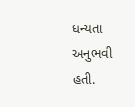ધન્યતા અનુભવી હતી.